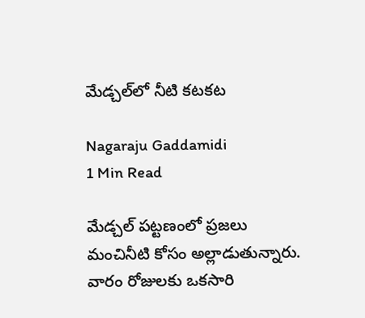మేడ్చల్‌లో నీటి కటకట

Nagaraju Gaddamidi
1 Min Read

మేడ్చల్ పట్టణంలో ప్రజలు మంచినీటి కోసం అల్లాడుతున్నారు. వారం రోజులకు ఒకసారి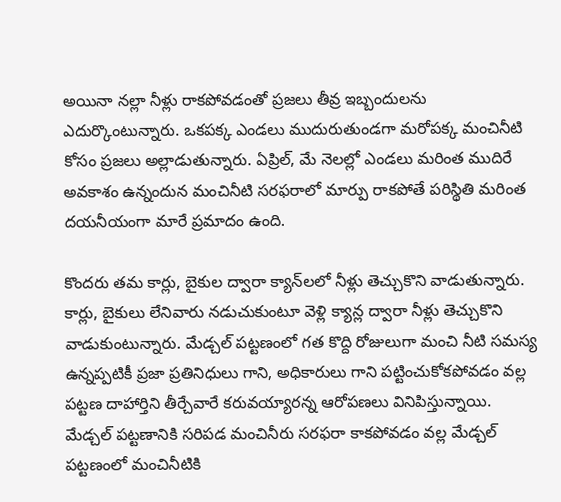అయినా నల్లా నీళ్లు రాకపోవడంతో ప్రజలు తీవ్ర ఇబ్బందులను ఎదుర్కొంటున్నారు. ఒకపక్క ఎండలు ముదురుతుండగా మరోపక్క మంచినీటి కోసం ప్రజలు అల్లాడుతున్నారు. ఏప్రిల్, మే నెలల్లో ఎండలు మరింత ముదిరే అవకాశం ఉన్నందున మంచినీటి సరఫరాలో మార్పు రాకపోతే పరిస్థితి మరింత దయనీయంగా మారే ప్రమాదం ఉంది.

కొందరు తమ కార్లు, బైకుల ద్వారా క్యాన్‌లలో నీళ్లు తెచ్చుకొని వాడుతున్నారు. కార్లు, బైకులు లేనివారు నడుచుకుంటూ వెళ్లి క్యాన్ల ద్వారా నీళ్లు తెచ్చుకొని వాడుకుంటున్నారు. మేడ్చల్ పట్టణంలో గత కొద్ది రోజులుగా మంచి నీటి సమస్య ఉన్నప్పటికీ ప్రజా ప్రతినిధులు గాని, అధికారులు గాని పట్టించుకోకపోవడం వల్ల పట్టణ దాహార్తిని తీర్చేవారే కరువయ్యారన్న ఆరోపణలు వినిపిస్తున్నాయి. మేడ్చల్ పట్టణానికి సరిపడ మంచినీరు సరఫరా కాకపోవడం వల్ల మేడ్చల్ పట్టణంలో మంచినీటికి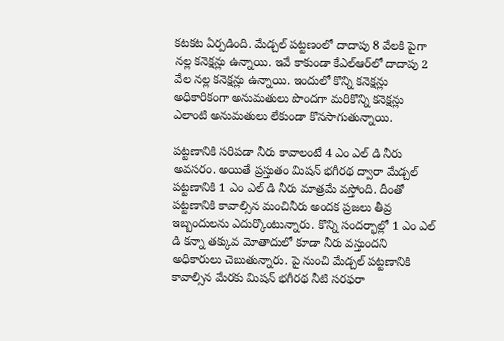కటకట ఏర్పడింది. మేడ్చల్ పట్టణంలో దాదాపు 8 వేలకి పైగా నల్ల కనెక్షన్లు ఉన్నాయి. ఇవే కాకుండా కేఎల్‌ఆర్‌లో దాదాపు 2 వేల నల్ల కనెక్షన్లు ఉన్నాయి. ఇందులో కొన్ని కనెక్షన్లు అధికారికంగా అనుమతులు పొందగా మరికొన్ని కనెక్షన్లు ఎలాంటి అనుమతులు లేకుండా కొనసాగుతున్నాయి.

పట్టణానికి సరిపడా నీరు కావాలంటే 4 ఎం ఎల్ డి నీరు అవసరం. అయితే ప్రస్తుతం మిషన్ భగీరథ ద్వారా మేడ్చల్ పట్టణానికి 1 ఎం ఎల్ డి నీరు మాత్రమే వస్తోంది. దీంతో పట్టణానికి కావాల్సిన మంచినీరు అందక ప్రజలు తీవ్ర ఇబ్బందులను ఎదుర్కొంటున్నారు. కొన్ని సందర్భాల్లో 1 ఎం ఎల్ డి కన్నా తక్కువ మోతాదులో కూడా నీరు వస్తుందని అధికారులు చెబుతున్నారు. పై నుంచి మేడ్చల్ పట్టణానికి కావాల్సిన మేరకు మిషన్ భగీరథ నీటి సరఫరా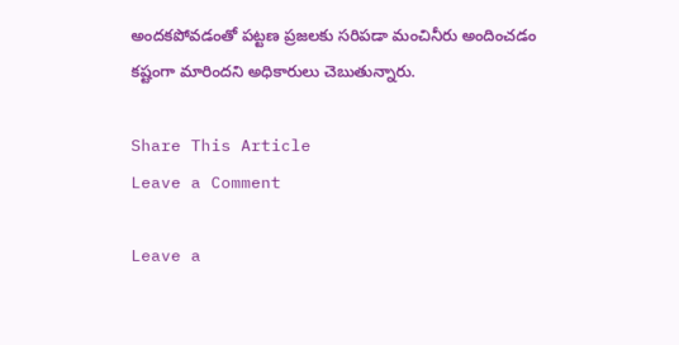అందకపోవడంతో పట్టణ ప్రజలకు సరిపడా మంచినీరు అందించడం కష్టంగా మారిందని అధికారులు చెబుతున్నారు.

Share This Article
Leave a Comment

Leave a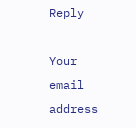Reply

Your email address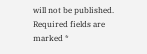will not be published. Required fields are marked *